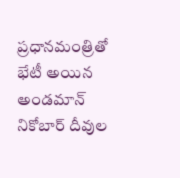ప్రధానమంత్రితో భేటీ అయిన అండమాన్ నికోబార్ దీవుల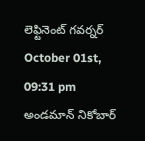లెఫ్టినెంట్ గవర్నర్
October 01st, 09:31 pm
అండమాన్ నికోబార్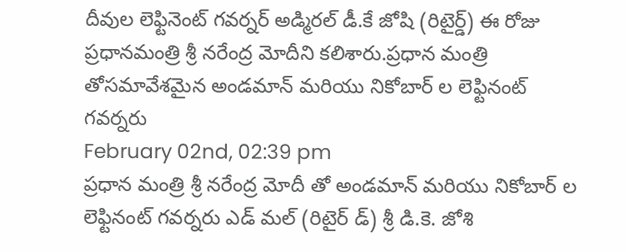దీవుల లెఫ్టినెంట్ గవర్నర్ అడ్మిరల్ డీ.కే జోషి (రిటైర్డ్) ఈ రోజు ప్రధానమంత్రి శ్రీ నరేంద్ర మోదీని కలిశారు.ప్రధాన మంత్రి తోసమావేశమైన అండమాన్ మరియు నికోబార్ ల లెఫ్టినంట్ గవర్నరు
February 02nd, 02:39 pm
ప్రధాన మంత్రి శ్రీ నరేంద్ర మోదీ తో అండమాన్ మరియు నికోబార్ ల లెఫ్టినంట్ గవర్నరు ఎడ్ మల్ (రిటైర్ డ్) శ్రీ డి.కె. జోశి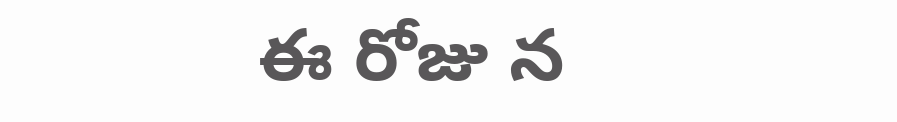ఈ రోజు న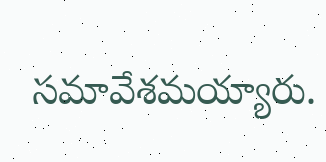సమావేశమయ్యారు.